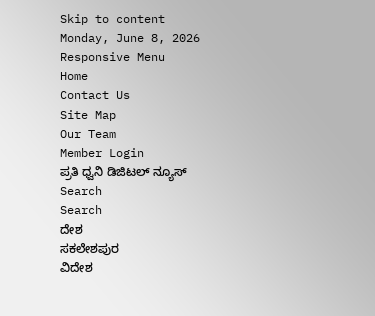Skip to content
Monday, June 8, 2026
Responsive Menu
Home
Contact Us
Site Map
Our Team
Member Login
ಪ್ರತಿ ಧ್ವನಿ ಡಿಜಿಟಲ್ ನ್ಯೂಸ್
Search
Search
ದೇಶ
ಸಕಲೇಶಪುರ
ವಿದೇಶ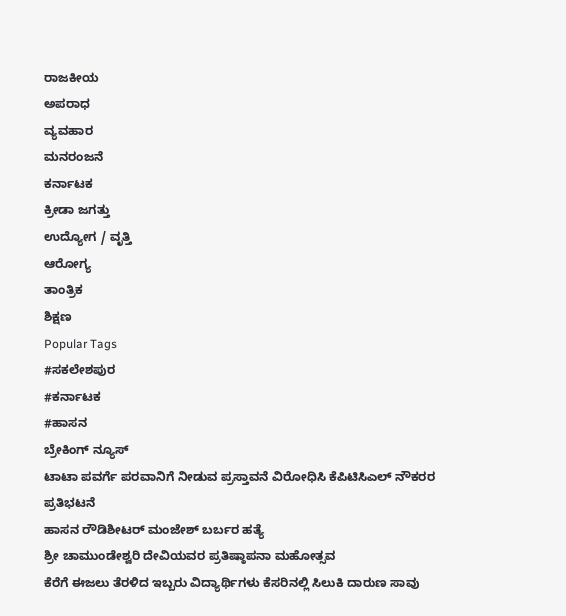ರಾಜಕೀಯ
ಅಪರಾಧ
ವ್ಯವಹಾರ
ಮನರಂಜನೆ
ಕರ್ನಾಟಕ
ಕ್ರೀಡಾ ಜಗತ್ತು
ಉದ್ಯೋಗ / ವೃತ್ತಿ
ಆರೋಗ್ಯ
ತಾಂತ್ರಿಕ
ಶಿಕ್ಷಣ
Popular Tags
#ಸಕಲೇಶಪುರ
#ಕರ್ನಾಟಕ
#ಹಾಸನ
ಬ್ರೇಕಿಂಗ್ ನ್ಯೂಸ್
ಟಾಟಾ ಪವರ್ಗೆ ಪರವಾನಿಗೆ ನೀಡುವ ಪ್ರಸ್ತಾವನೆ ವಿರೋಧಿಸಿ ಕೆಪಿಟಿಸಿಎಲ್ ನೌಕರರ ಪ್ರತಿಭಟನೆ
ಹಾಸನ ರೌಡಿಶೀಟರ್ ಮಂಜೇಶ್ ಬರ್ಬರ ಹತ್ಯೆ
ಶ್ರೀ ಚಾಮುಂಡೇಶ್ವರಿ ದೇವಿಯವರ ಪ್ರತಿಷ್ಠಾಪನಾ ಮಹೋತ್ಸವ
ಕೆರೆಗೆ ಈಜಲು ತೆರಳಿದ ಇಬ್ಬರು ವಿದ್ಯಾರ್ಥಿಗಳು ಕೆಸರಿನಲ್ಲಿ ಸಿಲುಕಿ ದಾರುಣ ಸಾವು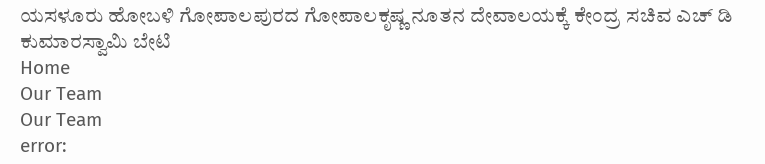ಯಸಳೂರು ಹೋಬಳಿ ಗೋಪಾಲಪುರದ ಗೋಪಾಲಕೃಷ್ಣ ನೂತನ ದೇವಾಲಯಕ್ಕೆ ಕೇಂದ್ರ ಸಚಿವ ಎಚ್ ಡಿ ಕುಮಾರಸ್ವಾಮಿ ಬೇಟಿ
Home
Our Team
Our Team
error: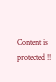Content is protected !!